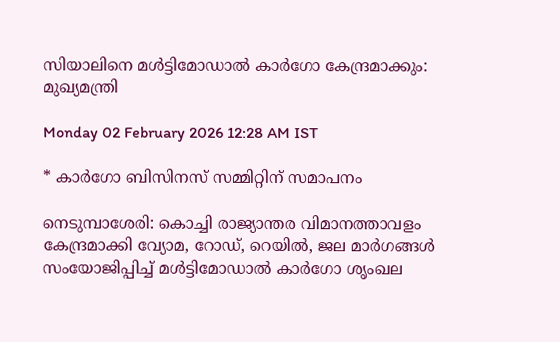സിയാലിനെ മൾട്ടിമോഡാൽ കാർഗോ കേന്ദ്രമാക്കും: മുഖ്യമന്ത്രി

Monday 02 February 2026 12:28 AM IST

* കാർഗോ ബിസിനസ് സമ്മിറ്റിന് സമാപനം

നെടുമ്പാശേരി: കൊച്ചി രാജ്യാന്തര വിമാനത്താവളം കേന്ദ്രമാക്കി വ്യോമ, റോഡ്, റെയിൽ, ജല മാർഗങ്ങൾ സംയോജിപ്പിച്ച് മൾട്ടിമോഡാൽ കാർഗോ ശൃംഖല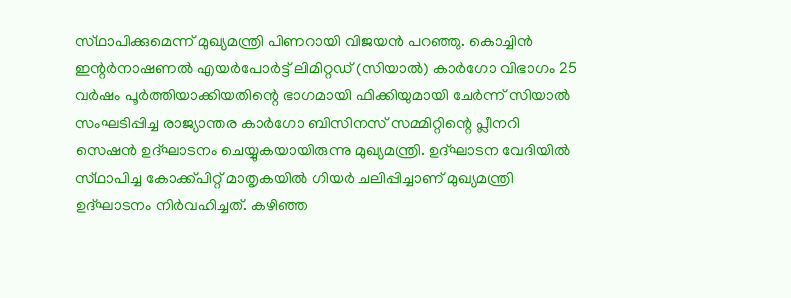സ്‌ഥാപിക്കുമെന്ന് മുഖ്യമന്ത്രി പിണറായി വിജയൻ പറഞ്ഞു. കൊച്ചിൻ ഇന്റർനാഷണൽ എയർപോർട്ട് ലിമിറ്റഡ് (സിയാൽ) കാർഗോ വിഭാഗം 25 വർഷം പൂർത്തിയാക്കിയതിന്റെ ഭാഗമായി ഫിക്കിയുമായി ചേർന്ന് സിയാൽ സംഘടിപ്പിച്ച രാജ്യാന്തര കാർഗോ ബിസിനസ് സമ്മിറ്റിന്റെ പ്ലീനറി സെഷൻ ഉദ്‌ഘാടനം ചെയ്യുകയായിരുന്നു മുഖ്യമന്ത്രി. ഉദ്‌ഘാടന വേദിയിൽ സ്‌ഥാപിച്ച കോക്ക്പിറ്റ് മാതൃകയിൽ ഗിയർ ചലിപ്പിച്ചാണ് മുഖ്യമന്ത്രി ഉദ്‌ഘാടനം നിർവഹിച്ചത്. കഴിഞ്ഞ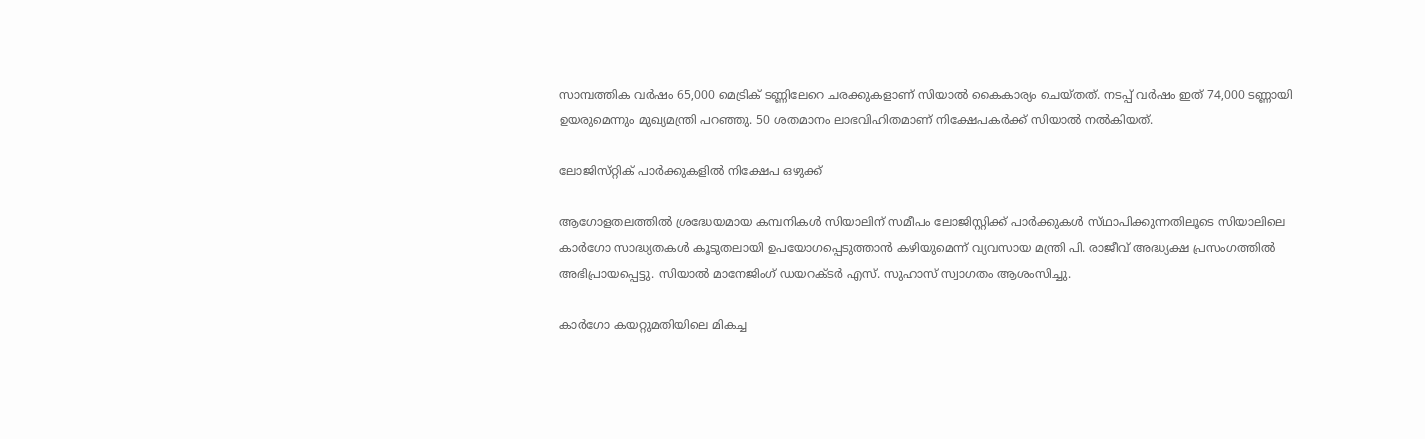സാമ്പത്തിക വർഷം 65,000 മെട്രിക് ടണ്ണിലേറെ ചരക്കുകളാണ് സിയാൽ കൈകാര്യം ചെയ്തത്. നടപ്പ് വർഷം ഇത് 74,000 ടണ്ണായി ഉയരുമെന്നും മുഖ്യമന്ത്രി പറഞ്ഞു. 50 ശതമാനം ലാഭവിഹിതമാണ് നിക്ഷേപകർക്ക് സിയാൽ നൽകിയത്.

ലോജിസ്‌റ്റിക് പാർക്കുകളിൽ നിക്ഷേപ ഒഴുക്ക്

ആഗോളതലത്തിൽ ശ്രദ്ധേയമായ കമ്പനികൾ സിയാലിന് സമീപം ലോജിസ്റ്റിക്ക് പാർക്കുകൾ സ്‌ഥാപിക്കുന്നതിലൂടെ സിയാലിലെ കാർഗോ സാദ്ധ്യതകൾ കൂടുതലായി ഉപയോഗപ്പെടുത്താൻ കഴിയുമെന്ന് വ്യവസായ മന്ത്രി പി. രാജീവ് അദ്ധ്യക്ഷ പ്രസംഗത്തിൽ അഭിപ്രായപ്പെട്ടു. സിയാൽ മാനേജിംഗ് ഡയറക്ടർ എസ്. സുഹാസ് സ്വാഗതം ആശംസിച്ചു.

കാർഗോ കയറ്റുമതിയിലെ മികച്ച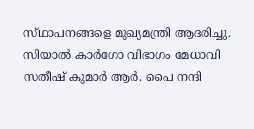സ്‌ഥാപനങ്ങളെ മുഖ്യമന്ത്രി ആദരിച്ചു. സിയാൽ കാർഗോ വിഭാഗം മേധാവി സതീഷ് കുമാർ ആർ. പൈ നന്ദി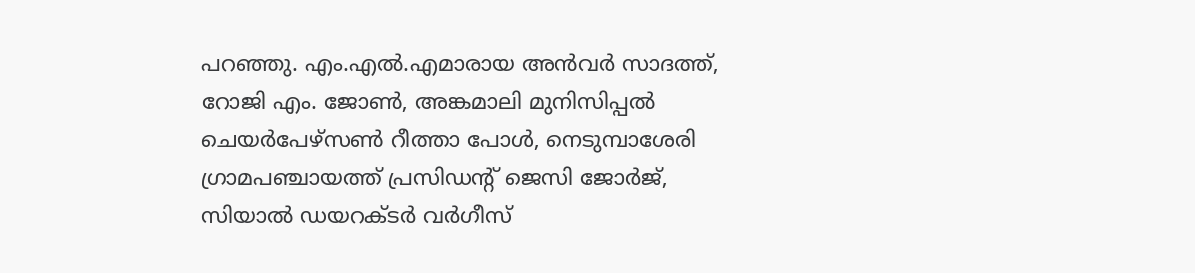പറഞ്ഞു. എം.എൽ.എമാരായ അൻവർ സാദത്ത്, റോജി എം. ജോൺ, അങ്കമാലി മുനിസിപ്പൽ ചെയർപേഴ്‌സൺ റീത്താ പോൾ, നെടുമ്പാശേരി ഗ്രാമപഞ്ചായത്ത് പ്രസിഡന്റ് ജെസി ജോർജ്, സിയാൽ ഡയറക്ടർ വർഗീസ്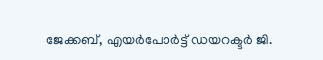ജേക്കബ്, എയർപോർട്ട് ഡയറക്ടർ ജി.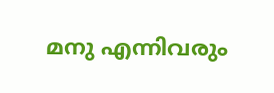മനു എന്നിവരും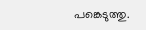പങ്കെടുത്തു.